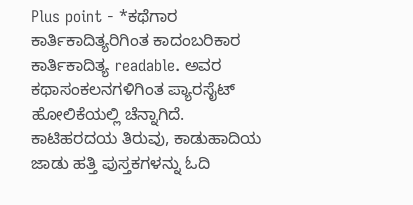Plus point - *ಕಥೆಗಾರ ಕಾರ್ತಿಕಾದಿತ್ಯರಿಗಿಂತ ಕಾದಂಬರಿಕಾರ ಕಾರ್ತಿಕಾದಿತ್ಯ readable. ಅವರ ಕಥಾಸಂಕಲನಗಳಿಗಿಂತ ಪ್ಯಾರಸೈಟ್ ಹೋಲಿಕೆಯಲ್ಲಿ ಚೆನ್ನಾಗಿದೆ. ಕಾಟಿಹರದಯ ತಿರುವು, ಕಾಡುಹಾದಿಯ ಜಾಡು ಹತ್ತಿ ಪುಸ್ತಕಗಳನ್ನು ಓದಿ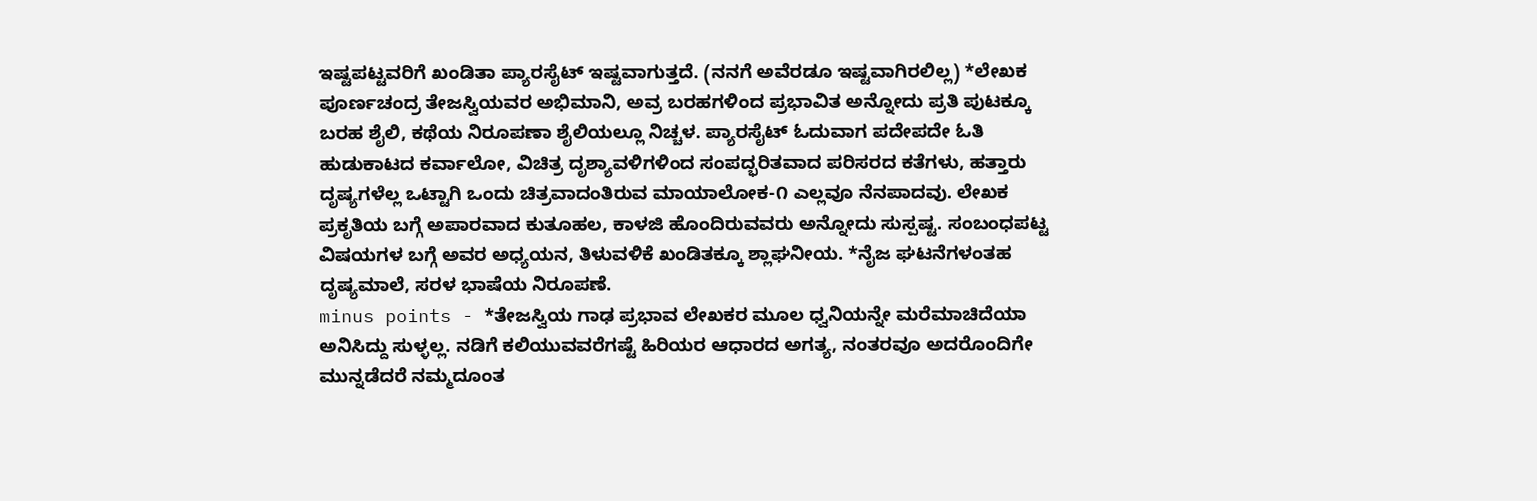ಇಷ್ಟಪಟ್ಟವರಿಗೆ ಖಂಡಿತಾ ಪ್ಯಾರಸೈಟ್ ಇಷ್ಟವಾಗುತ್ತದೆ. (ನನಗೆ ಅವೆರಡೂ ಇಷ್ಟವಾಗಿರಲಿಲ್ಲ) *ಲೇಖಕ ಪೂರ್ಣಚಂದ್ರ ತೇಜಸ್ವಿಯವರ ಅಭಿಮಾನಿ, ಅವ್ರ ಬರಹಗಳಿಂದ ಪ್ರಭಾವಿತ ಅನ್ನೋದು ಪ್ರತಿ ಪುಟಕ್ಕೂ ಬರಹ ಶೈಲಿ, ಕಥೆಯ ನಿರೂಪಣಾ ಶೈಲಿಯಲ್ಲೂ ನಿಚ್ಚಳ. ಪ್ಯಾರಸೈಟ್ ಓದುವಾಗ ಪದೇಪದೇ ಓತಿ ಹುಡುಕಾಟದ ಕರ್ವಾಲೋ, ವಿಚಿತ್ರ ದೃಶ್ಯಾವಳಿಗಳಿಂದ ಸಂಪದ್ಭರಿತವಾದ ಪರಿಸರದ ಕತೆಗಳು, ಹತ್ತಾರು ದೃಷ್ಯಗಳೆಲ್ಲ ಒಟ್ಟಾಗಿ ಒಂದು ಚಿತ್ರವಾದಂತಿರುವ ಮಾಯಾಲೋಕ-೧ ಎಲ್ಲವೂ ನೆನಪಾದವು. ಲೇಖಕ ಪ್ರಕೃತಿಯ ಬಗ್ಗೆ ಅಪಾರವಾದ ಕುತೂಹಲ, ಕಾಳಜಿ ಹೊಂದಿರುವವರು ಅನ್ನೋದು ಸುಸ್ಪಷ್ಟ. ಸಂಬಂಧಪಟ್ಟ ವಿಷಯಗಳ ಬಗ್ಗೆ ಅವರ ಅಧ್ಯಯನ, ತಿಳುವಳಿಕೆ ಖಂಡಿತಕ್ಕೂ ಶ್ಲಾಘನೀಯ. *ನೈಜ ಘಟನೆಗಳಂತಹ ದೃಷ್ಯಮಾಲೆ, ಸರಳ ಭಾಷೆಯ ನಿರೂಪಣೆ.
minus points - *ತೇಜಸ್ವಿಯ ಗಾಢ ಪ್ರಭಾವ ಲೇಖಕರ ಮೂಲ ಧ್ವನಿಯನ್ನೇ ಮರೆಮಾಚಿದೆಯಾ ಅನಿಸಿದ್ದು ಸುಳ್ಳಲ್ಲ. ನಡಿಗೆ ಕಲಿಯುವವರೆಗಷ್ಟೆ ಹಿರಿಯರ ಆಧಾರದ ಅಗತ್ಯ, ನಂತರವೂ ಅದರೊಂದಿಗೇ ಮುನ್ನಡೆದರೆ ನಮ್ಮದೂಂತ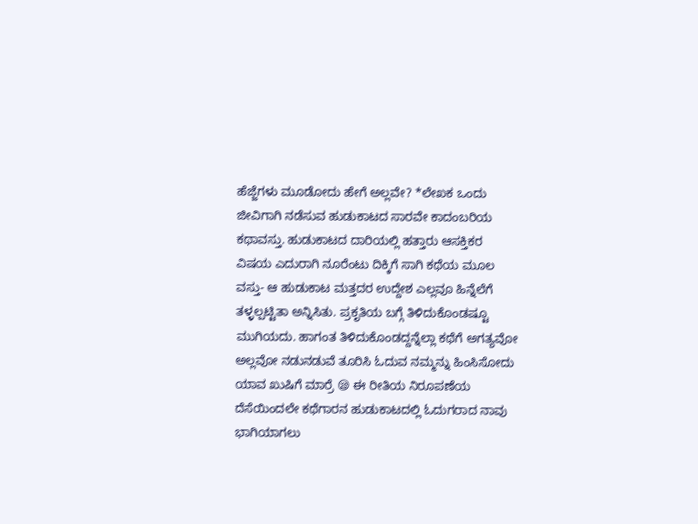ಹೆಜ್ಜೆಗಳು ಮೂಡೋದು ಹೇಗೆ ಅಲ್ಲವೇ? *ಲೇಖಕ ಒಂದು ಜೀವಿಗಾಗಿ ನಡೆಸುವ ಹುಡುಕಾಟದ ಸಾರವೇ ಕಾದಂಬರಿಯ ಕಥಾವಸ್ತು. ಹುಡುಕಾಟದ ದಾರಿಯಲ್ಲಿ ಹತ್ತಾರು ಆಸಕ್ತಿಕರ ವಿಷಯ ಎದುರಾಗಿ ನೂರೆಂಟು ದಿಕ್ಕಿಗೆ ಸಾಗಿ ಕಥೆಯ ಮೂಲ ವಸ್ತು- ಆ ಹುಡುಕಾಟ ಮತ್ತದರ ಉದ್ದೇಶ ಎಲ್ಲವೂ ಹಿನ್ನೆಲೆಗೆ ತಳ್ಳಲ್ಪಟ್ಟಿತಾ ಅನ್ನಿಸಿತು. ಪ್ರಕೃತಿಯ ಬಗ್ಗೆ ತಿಳಿದುಕೊಂಡಷ್ಟೂ ಮುಗಿಯದು. ಹಾಗಂತ ತಿಳಿದುಕೊಂಡದ್ದನ್ನೆಲ್ಲಾ ಕಥೆಗೆ ಅಗತ್ಯವೋ ಅಲ್ಲವೋ ನಡುನಡುವೆ ತೂರಿಸಿ ಓದುವ ನಮ್ಮನ್ನು ಹಿಂಸಿಸೋದು ಯಾವ ಖುಷಿಗೆ ಮಾರ್ರೆ 😪 ಈ ರೀತಿಯ ನಿರೂಪಣೆಯ ದೆಸೆಯಿಂದಲೇ ಕಥೆಗಾರನ ಹುಡುಕಾಟದಲ್ಲಿ ಓದುಗರಾದ ನಾವು ಭಾಗಿಯಾಗಲು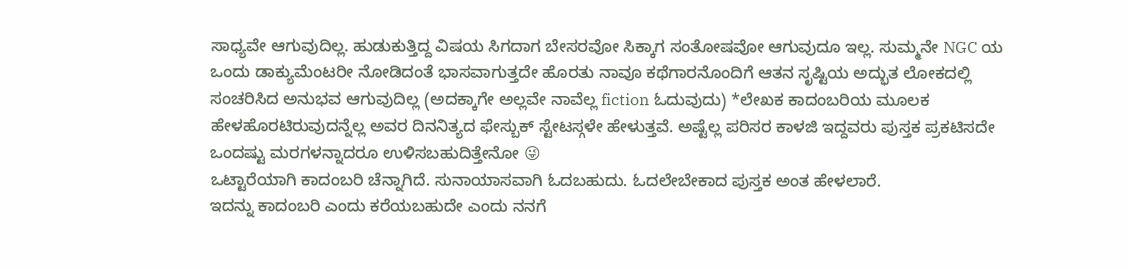ಸಾಧ್ಯವೇ ಆಗುವುದಿಲ್ಲ. ಹುಡುಕುತ್ತಿದ್ದ ವಿಷಯ ಸಿಗದಾಗ ಬೇಸರವೋ ಸಿಕ್ಕಾಗ ಸಂತೋಷವೋ ಆಗುವುದೂ ಇಲ್ಲ. ಸುಮ್ಮನೇ NGC ಯ ಒಂದು ಡಾಕ್ಯುಮೆಂಟರೀ ನೋಡಿದಂತೆ ಭಾಸವಾಗುತ್ತದೇ ಹೊರತು ನಾವೂ ಕಥೆಗಾರನೊಂದಿಗೆ ಆತನ ಸೃಷ್ಟಿಯ ಅದ್ಭುತ ಲೋಕದಲ್ಲಿ ಸಂಚರಿಸಿದ ಅನುಭವ ಆಗುವುದಿಲ್ಲ (ಅದಕ್ಕಾಗೇ ಅಲ್ಲವೇ ನಾವೆಲ್ಲ fiction ಓದುವುದು) *ಲೇಖಕ ಕಾದಂಬರಿಯ ಮೂಲಕ ಹೇಳಹೊರಟಿರುವುದನ್ನೆಲ್ಲ ಅವರ ದಿನನಿತ್ಯದ ಫೇಸ್ಬುಕ್ ಸ್ಟೇಟಸ್ಗಳೇ ಹೇಳುತ್ತವೆ. ಅಷ್ಟೆಲ್ಲ ಪರಿಸರ ಕಾಳಜಿ ಇದ್ದವರು ಪುಸ್ತಕ ಪ್ರಕಟಿಸದೇ ಒಂದಷ್ಟು ಮರಗಳನ್ನಾದರೂ ಉಳಿಸಬಹುದಿತ್ತೇನೋ 😜
ಒಟ್ಟಾರೆಯಾಗಿ ಕಾದಂಬರಿ ಚೆನ್ನಾಗಿದೆ. ಸುನಾಯಾಸವಾಗಿ ಓದಬಹುದು. ಓದಲೇಬೇಕಾದ ಪುಸ್ತಕ ಅಂತ ಹೇಳಲಾರೆ.
ಇದನ್ನು ಕಾದಂಬರಿ ಎಂದು ಕರೆಯಬಹುದೇ ಎಂದು ನನಗೆ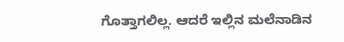ಗೊತ್ತಾಗಲಿಲ್ಲ. ಆದರೆ ಇಲ್ಲಿನ ಮಲೆನಾಡಿನ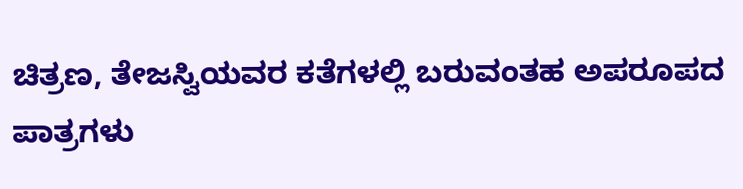ಚಿತ್ರಣ, ತೇಜಸ್ವಿಯವರ ಕತೆಗಳಲ್ಲಿ ಬರುವಂತಹ ಅಪರೂಪದ ಪಾತ್ರಗಳು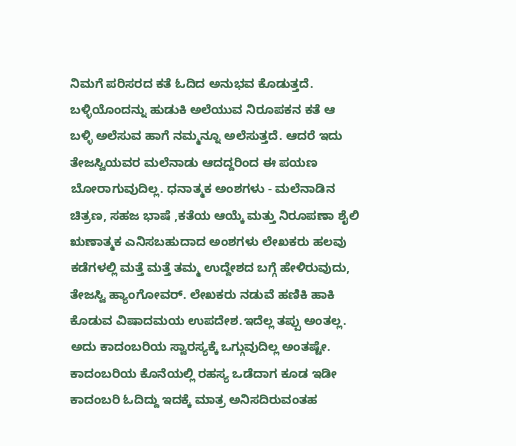ನಿಮಗೆ ಪರಿಸರದ ಕತೆ ಓದಿದ ಅನುಭವ ಕೊಡುತ್ತದೆ. ಬಳ್ಳಿಯೊಂದನ್ನು ಹುಡುಕಿ ಅಲೆಯುವ ನಿರೂಪಕನ ಕತೆ ಆ ಬಳ್ಳಿ ಅಲೆಸುವ ಹಾಗೆ ನಮ್ಮನ್ನೂ ಅಲೆಸುತ್ತದೆ. ಆದರೆ ಇದು ತೇಜಸ್ವಿಯವರ ಮಲೆನಾಡು ಆದದ್ದರಿಂದ ಈ ಪಯಣ ಬೋರಾಗುವುದಿಲ್ಲ. ಧನಾತ್ಮಕ ಅಂಶಗಳು - ಮಲೆನಾಡಿನ ಚಿತ್ರಣ, ಸಹಜ ಭಾಷೆ ,ಕತೆಯ ಆಯ್ಕೆ ಮತ್ತು ನಿರೂಪಣಾ ಶೈಲಿ
ಋಣಾತ್ಮಕ ಎನಿಸಬಹುದಾದ ಅಂಶಗಳು ಲೇಖಕರು ಹಲವು ಕಡೆಗಳಲ್ಲಿ ಮತ್ತೆ ಮತ್ತೆ ತಮ್ಮ ಉದ್ದೇಶದ ಬಗ್ಗೆ ಹೇಳಿರುವುದು, ತೇಜಸ್ವಿ ಹ್ಯಾಂಗೋವರ್. ಲೇಖಕರು ನಡುವೆ ಹಣಿಕಿ ಹಾಕಿ ಕೊಡುವ ವಿಷಾದಮಯ ಉಪದೇಶ.ಇದೆಲ್ಲ ತಪ್ಪು ಅಂತಲ್ಲ. ಅದು ಕಾದಂಬರಿಯ ಸ್ವಾರಸ್ಯಕ್ಕೆ ಒಗ್ಗುವುದಿಲ್ಲ ಅಂತಷ್ಟೇ.
ಕಾದಂಬರಿಯ ಕೊನೆಯಲ್ಲಿ ರಹಸ್ಯ ಒಡೆದಾಗ ಕೂಡ ಇಡೀ ಕಾದಂಬರಿ ಓದಿದ್ದು ಇದಕ್ಕೆ ಮಾತ್ರ ಅನಿಸದಿರುವಂತಹ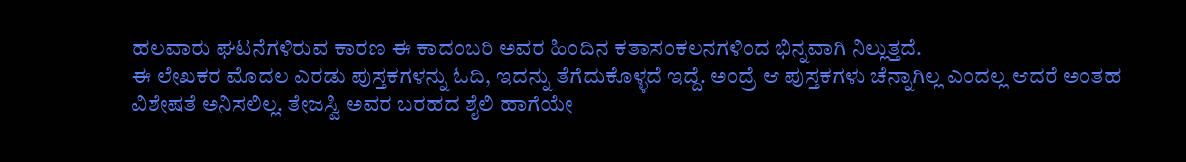ಹಲವಾರು ಘಟನೆಗಳಿರುವ ಕಾರಣ ಈ ಕಾದಂಬರಿ ಅವರ ಹಿಂದಿನ ಕತಾಸಂಕಲನಗಳಿಂದ ಭಿನ್ನವಾಗಿ ನಿಲ್ಲುತ್ತದೆ.
ಈ ಲೇಖಕರ ಮೊದಲ ಎರಡು ಪುಸ್ತಕಗಳನ್ನು ಓದಿ, ಇದನ್ನು ತೆಗೆದುಕೊಳ್ಳದೆ ಇದ್ದೆ. ಅಂದ್ರೆ ಆ ಪುಸ್ತಕಗಳು ಚೆನ್ನಾಗಿಲ್ಲ ಎಂದಲ್ಲ ಆದರೆ ಅಂತಹ ವಿಶೇಷತೆ ಅನಿಸಲಿಲ್ಲ. ತೇಜಸ್ವಿ ಅವರ ಬರಹದ ಶೈಲಿ ಹಾಗೆಯೇ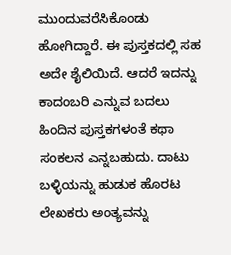ಮುಂದುವರೆಸಿಕೊಂಡು ಹೋಗಿದ್ದಾರೆ. ಈ ಪುಸ್ತಕದಲ್ಲಿ ಸಹ ಅದೇ ಶೈಲಿಯಿದೆ. ಆದರೆ ಇದನ್ನು ಕಾದಂಬರಿ ಎನ್ನುವ ಬದಲು ಹಿಂದಿನ ಪುಸ್ತಕಗಳಂತೆ ಕಥಾ ಸಂಕಲನ ಎನ್ನಬಹುದು. ದಾಟು ಬಳ್ಳಿಯನ್ನು ಹುಡುಕ ಹೊರಟ ಲೇಖಕರು ಅಂತ್ಯವನ್ನು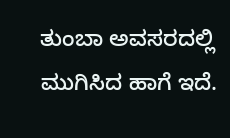ತುಂಬಾ ಅವಸರದಲ್ಲಿ ಮುಗಿಸಿದ ಹಾಗೆ ಇದೆ.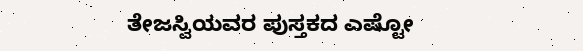ತೇಜಸ್ವಿಯವರ ಪುಸ್ತಕದ ಎಷ್ಟೋ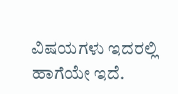ವಿಷಯಗಳು ಇದರಲ್ಲಿ ಹಾಗೆಯೇ ಇದೆ.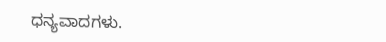ಧನ್ಯವಾದಗಳು.